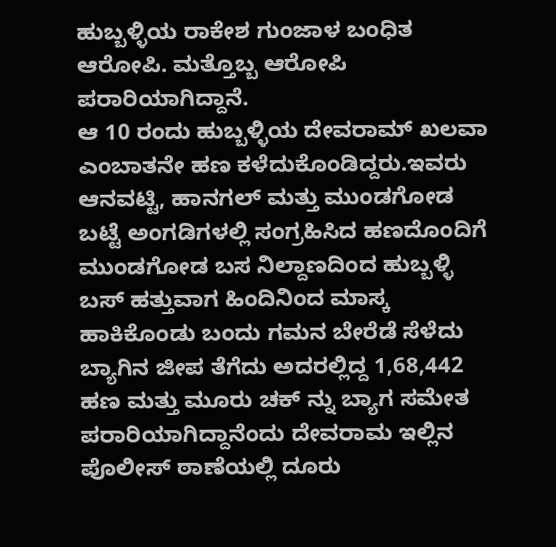ಹುಬ್ಬಳ್ಳಿಯ ರಾಕೇಶ ಗುಂಜಾಳ ಬಂಧಿತ ಆರೋಪಿ. ಮತ್ತೊಬ್ಬ ಆರೋಪಿ ಪರಾರಿಯಾಗಿದ್ದಾನೆ.
ಆ 10 ರಂದು ಹುಬ್ಬಳ್ಳಿಯ ದೇವರಾಮ್ ಖಲವಾ ಎಂಬಾತನೇ ಹಣ ಕಳೆದುಕೊಂಡಿದ್ದರು.ಇವರು ಆನವಟ್ಟಿ, ಹಾನಗಲ್ ಮತ್ತು ಮುಂಡಗೋಡ ಬಟ್ಟೆ ಅಂಗಡಿಗಳಲ್ಲಿ ಸಂಗ್ರಹಿಸಿದ ಹಣದೊಂದಿಗೆ ಮುಂಡಗೋಡ ಬಸ ನಿಲ್ದಾಣದಿಂದ ಹುಬ್ಬಳ್ಳಿ ಬಸ್ ಹತ್ತುವಾಗ ಹಿಂದಿನಿಂದ ಮಾಸ್ಕ ಹಾಕಿಕೊಂಡು ಬಂದು ಗಮನ ಬೇರೆಡೆ ಸೆಳೆದು ಬ್ಯಾಗಿನ ಜೀಪ ತೆಗೆದು ಅದರಲ್ಲಿದ್ದ 1,68,442 ಹಣ ಮತ್ತು ಮೂರು ಚಕ್ ನ್ನು ಬ್ಯಾಗ ಸಮೇತ ಪರಾರಿಯಾಗಿದ್ದಾನೆಂದು ದೇವರಾಮ ಇಲ್ಲಿನ ಪೊಲೀಸ್ ಠಾಣೆಯಲ್ಲಿ ದೂರು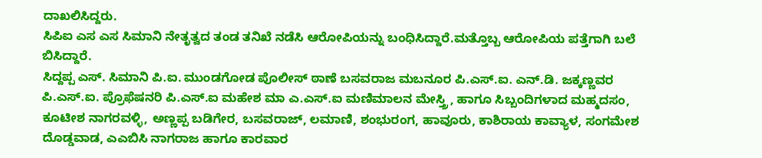ದಾಖಲಿಸಿದ್ದರು.
ಸಿಪಿಐ ಎಸ ಎಸ ಸಿಮಾನಿ ನೇತೃತ್ವದ ತಂಡ ತನಿಖೆ ನಡೆಸಿ ಆರೋಪಿಯನ್ನು ಬಂಧಿಸಿದ್ದಾರೆ.ಮತ್ತೊಬ್ಬ ಆರೋಪಿಯ ಪತ್ತೆಗಾಗಿ ಬಲೆ ಬಿಸಿದ್ದಾರೆ.
ಸಿದ್ದಪ್ಪ ಎಸ್. ಸಿಮಾನಿ ಪಿ.ಐ. ಮುಂಡಗೋಡ ಪೊಲೀಸ್ ಠಾಣೆ ಬಸವರಾಜ ಮಬನೂರ ಪಿ.ಎಸ್.ಐ. ಎನ್.ಡಿ. ಜಕ್ಕಣ್ಣವರ ಪಿ.ಎಸ್.ಐ. ಪ್ರೊಫೆಷನರಿ ಪಿ.ಎಸ್.ಐ ಮಹೇಶ ಮಾ ಎ.ಎಸ್.ಐ ಮಣಿಮಾಲನ ಮೇಸ್ತ್ರಿ, ಹಾಗೂ ಸಿಬ್ಬಂದಿಗಳಾದ ಮಹ್ಮದಸಂ, ಕೂಟೀಶ ನಾಗರವಳ್ಳಿ, ಅಣ್ಣಪ್ಪ ಬಡಿಗೇರ, ಬಸವರಾಜ್, ಲಮಾಣಿ, ಶಂಭುರಂಗ, ಹಾವೂರು, ಕಾಶಿರಾಯ ಕಾವ್ಯಾಳ, ಸಂಗಮೇಶ ದೊಡ್ಡವಾಡ, ಎಎಬಿಸಿ ನಾಗರಾಜ ಹಾಗೂ ಕಾರವಾರ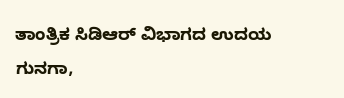ತಾಂತ್ರಿಕ ಸಿಡಿಆರ್ ವಿಭಾಗದ ಉದಯ ಗುನಗಾ,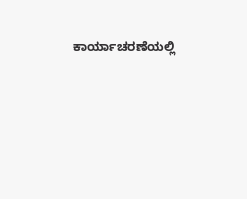ಕಾರ್ಯಾಚರಣೆಯಲ್ಲಿ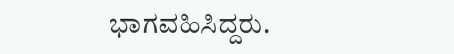ಭಾಗವಹಿಸಿದ್ದರು.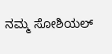ನಮ್ಮ ಸೋಶಿಯಲ್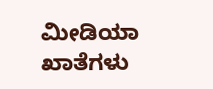ಮೀಡಿಯಾ ಖಾತೆಗಳು